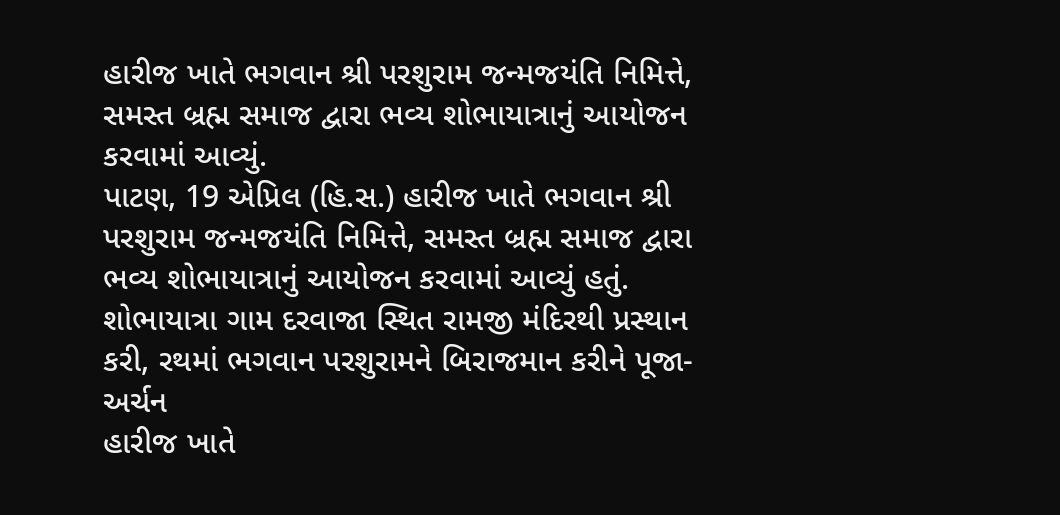હારીજ ખાતે ભગવાન શ્રી પરશુરામ જન્મજયંતિ નિમિત્તે, સમસ્ત બ્રહ્મ સમાજ દ્વારા ભવ્ય શોભાયાત્રાનું આયોજન કરવામાં આવ્યું.
પાટણ, 19 એપ્રિલ (હિ.સ.) હારીજ ખાતે ભગવાન શ્રી પરશુરામ જન્મજયંતિ નિમિત્તે, સમસ્ત બ્રહ્મ સમાજ દ્વારા ભવ્ય શોભાયાત્રાનું આયોજન કરવામાં આવ્યું હતું. શોભાયાત્રા ગામ દરવાજા સ્થિત રામજી મંદિરથી પ્રસ્થાન કરી, રથમાં ભગવાન પરશુરામને બિરાજમાન કરીને પૂજા-અર્ચન
હારીજ ખાતે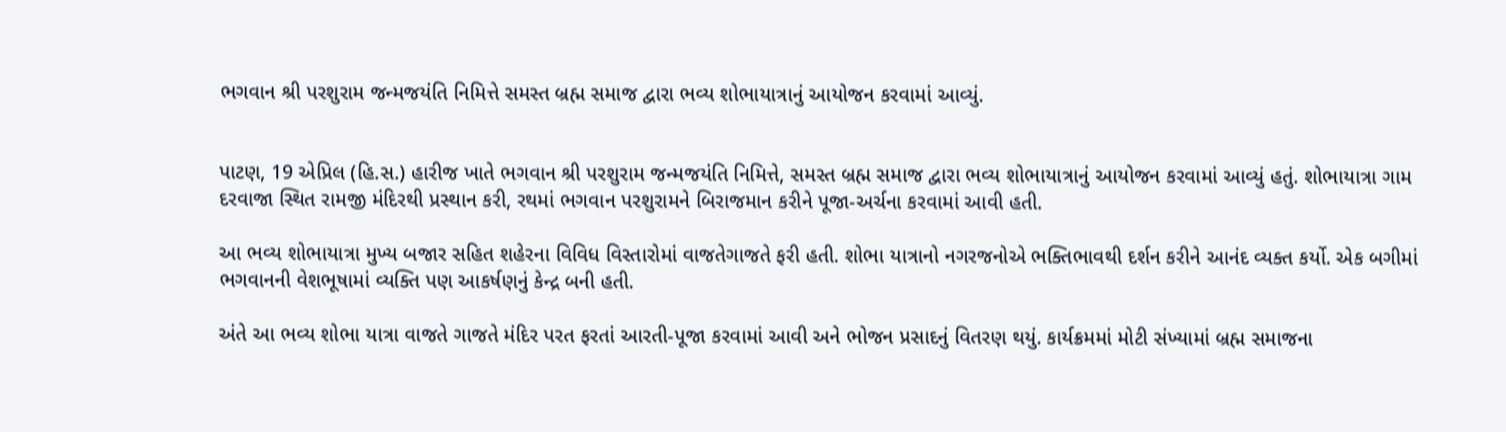ભગવાન શ્રી પરશુરામ જન્મજયંતિ નિમિત્તે સમસ્ત બ્રહ્મ સમાજ દ્વારા ભવ્ય શોભાયાત્રાનું આયોજન કરવામાં આવ્યું.


પાટણ, 19 એપ્રિલ (હિ.સ.) હારીજ ખાતે ભગવાન શ્રી પરશુરામ જન્મજયંતિ નિમિત્તે, સમસ્ત બ્રહ્મ સમાજ દ્વારા ભવ્ય શોભાયાત્રાનું આયોજન કરવામાં આવ્યું હતું. શોભાયાત્રા ગામ દરવાજા સ્થિત રામજી મંદિરથી પ્રસ્થાન કરી, રથમાં ભગવાન પરશુરામને બિરાજમાન કરીને પૂજા-અર્ચના કરવામાં આવી હતી.

આ ભવ્ય શોભાયાત્રા મુખ્ય બજાર સહિત શહેરના વિવિધ વિસ્તારોમાં વાજતેગાજતે ફરી હતી. શોભા યાત્રાનો નગરજનોએ ભક્તિભાવથી દર્શન કરીને આનંદ વ્યક્ત કર્યો. એક બગીમાં ભગવાનની વેશભૂષામાં વ્યક્તિ પણ આકર્ષણનું કેન્દ્ર બની હતી.

અંતે આ ભવ્ય શોભા યાત્રા વાજતે ગાજતે મંદિર પરત ફરતાં આરતી-પૂજા કરવામાં આવી અને ભોજન પ્રસાદનું વિતરણ થયું. કાર્યક્રમમાં મોટી સંખ્યામાં બ્રહ્મ સમાજના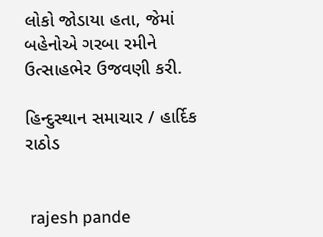લોકો જોડાયા હતા, જેમાં બહેનોએ ગરબા રમીને ઉત્સાહભેર ઉજવણી કરી.

હિન્દુસ્થાન સમાચાર / હાર્દિક રાઠોડ


 rajesh pande